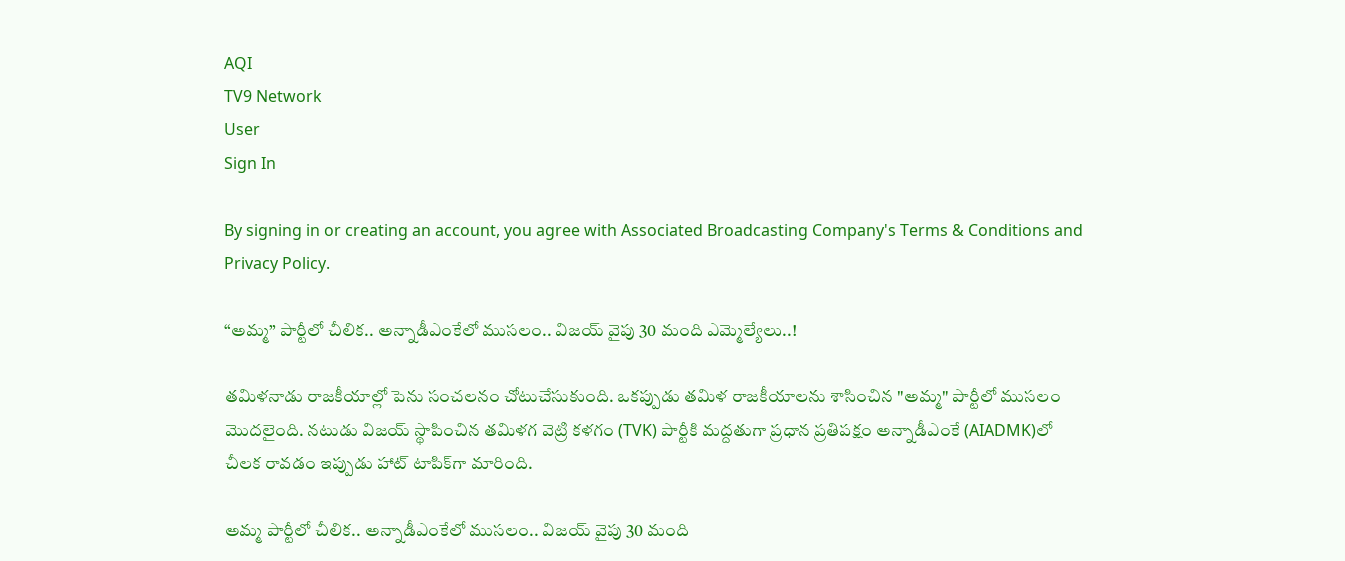AQI
TV9 Network
User
Sign In

By signing in or creating an account, you agree with Associated Broadcasting Company's Terms & Conditions and Privacy Policy.

“అమ్మ” పార్టీలో చీలిక.. అన్నాడీఎంకేలో ముసలం.. విజయ్ వైపు 30 మంది ఎమ్మెల్యేలు..!

తమిళనాడు రాజకీయాల్లో పెను సంచలనం చోటుచేసుకుంది. ఒకప్పుడు తమిళ రాజకీయాలను శాసించిన "అమ్మ" పార్టీలో ముసలం మొదలైంది. నటుడు విజయ్ స్థాపించిన తమిళగ వెట్రి కళగం (TVK) పార్టీకి మద్దతుగా ప్రధాన ప్రతిపక్షం అన్నాడీఎంకే (AIADMK)లో చీలక రావడం ఇప్పుడు హాట్ టాపిక్‌గా మారింది.

అమ్మ పార్టీలో చీలిక.. అన్నాడీఎంకేలో ముసలం.. విజయ్ వైపు 30 మంది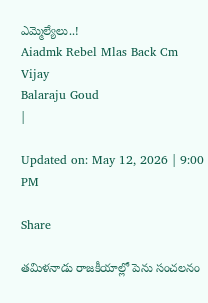ఎమ్మెల్యేలు..!
Aiadmk Rebel Mlas Back Cm Vijay
Balaraju Goud
|

Updated on: May 12, 2026 | 9:00 PM

Share

తమిళనాడు రాజకీయాల్లో పెను సంచలనం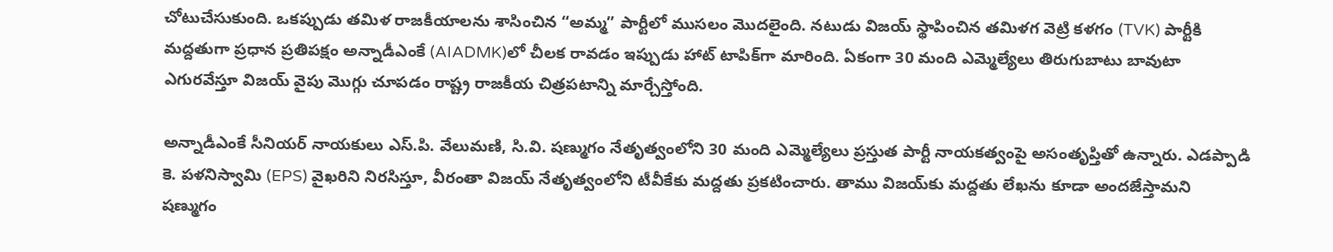చోటుచేసుకుంది. ఒకప్పుడు తమిళ రాజకీయాలను శాసించిన “అమ్మ” పార్టీలో ముసలం మొదలైంది. నటుడు విజయ్ స్థాపించిన తమిళగ వెట్రి కళగం (TVK) పార్టీకి మద్దతుగా ప్రధాన ప్రతిపక్షం అన్నాడీఎంకే (AIADMK)లో చీలక రావడం ఇప్పుడు హాట్ టాపిక్‌గా మారింది. ఏకంగా 30 మంది ఎమ్మెల్యేలు తిరుగుబాటు బావుటా ఎగురవేస్తూ విజయ్ వైపు మొగ్గు చూపడం రాష్ట్ర రాజకీయ చిత్రపటాన్ని మార్చేస్తోంది.

అన్నాడీఎంకే సీనియర్ నాయకులు ఎస్.పి. వేలుమణి, సి.వి. షణ్ముగం నేతృత్వంలోని 30 మంది ఎమ్మెల్యేలు ప్రస్తుత పార్టీ నాయకత్వంపై అసంతృప్తితో ఉన్నారు. ఎడప్పాడి కె. పళనిస్వామి (EPS) వైఖరిని నిరసిస్తూ, వీరంతా విజయ్ నేతృత్వంలోని టీవీకేకు మద్దతు ప్రకటించారు. తాము విజయ్‌కు మద్దతు లేఖను కూడా అందజేస్తామని షణ్ముగం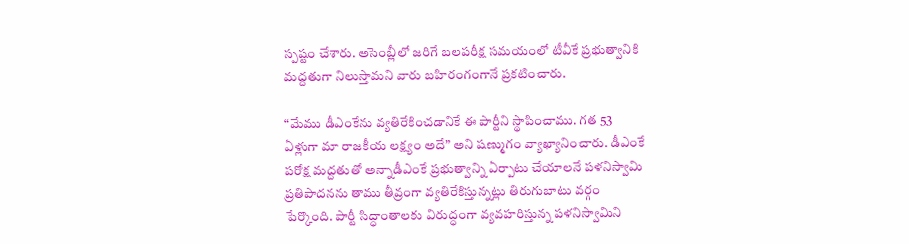స్పష్టం చేశారు. అసెంబ్లీలో జరిగే బలపరీక్ష సమయంలో టీవీకే ప్రభుత్వానికి మద్దతుగా నిలుస్తామని వారు బహిరంగంగానే ప్రకటించారు.

“మేము డీఎంకేను వ్యతిరేకించడానికే ఈ పార్టీని స్థాపించాము. గత 53 ఏళ్లుగా మా రాజకీయ లక్ష్యం అదే” అని షణ్ముగం వ్యాఖ్యానించారు. డీఎంకే పరోక్ష మద్దతుతో అన్నాడీఎంకే ప్రభుత్వాన్ని ఏర్పాటు చేయాలనే పళనిస్వామి ప్రతిపాదనను తాము తీవ్రంగా వ్యతిరేకిస్తున్నట్లు తిరుగుబాటు వర్గం పేర్కొంది. పార్టీ సిద్ధాంతాలకు విరుద్ధంగా వ్యవహరిస్తున్న పళనిస్వామిని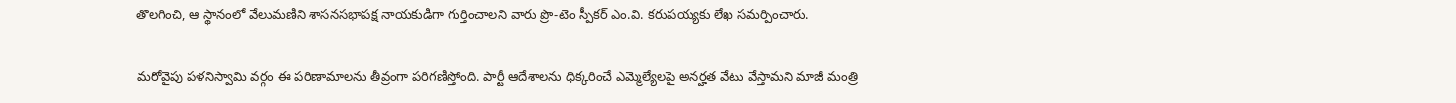తొలగించి, ఆ స్థానంలో వేలుమణిని శాసనసభాపక్ష నాయకుడిగా గుర్తించాలని వారు ప్రొ-టెం స్పీకర్ ఎం.వి. కరుపయ్యకు లేఖ సమర్పించారు.

మరోవైపు పళనిస్వామి వర్గం ఈ పరిణామాలను తీవ్రంగా పరిగణిస్తోంది. పార్టీ ఆదేశాలను ధిక్కరించే ఎమ్మెల్యేలపై అనర్హత వేటు వేస్తామని మాజీ మంత్రి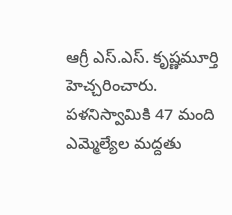ఆగ్రీ ఎస్.ఎస్. కృష్ణమూర్తి హెచ్చరించారు. పళనిస్వామికి 47 మంది ఎమ్మెల్యేల మద్దతు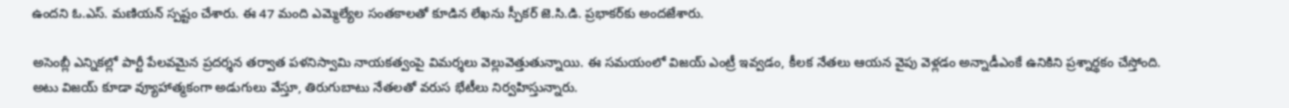ఉందని ఓ.ఎస్. మణియన్ స్పష్టం చేశారు. ఈ 47 మంది ఎమ్మెల్యేల సంతకాలతో కూడిన లేఖను స్పీకర్ జె.సి.డి. ప్రభాకర్‌కు అందజేశారు.

అసెంబ్లీ ఎన్నికల్లో పార్టీ పేలవమైన ప్రదర్శన తర్వాత పళనిస్వామి నాయకత్వంపై విమర్శలు వెల్లువెత్తుతున్నాయి. ఈ సమయంలో విజయ్ ఎంట్రీ ఇవ్వడం, కీలక నేతలు ఆయన వైపు వెళ్లడం అన్నాడీఎంకే ఉనికిని ప్రశ్నార్థకం చేస్తోంది. అటు విజయ్ కూడా వ్యూహాత్మకంగా అడుగులు వేస్తూ, తిరుగుబాటు నేతలతో వరుస భేటీలు నిర్వహిస్తున్నారు.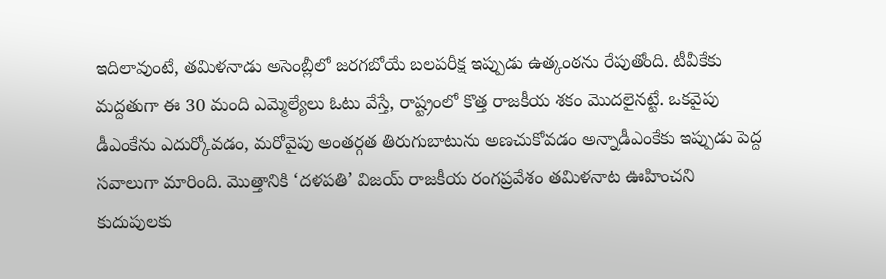ఇదిలావుంటే, తమిళనాడు అసెంబ్లీలో జరగబోయే బలపరీక్ష ఇప్పుడు ఉత్కంఠను రేపుతోంది. టీవీకేకు మద్దతుగా ఈ 30 మంది ఎమ్మెల్యేలు ఓటు వేస్తే, రాష్ట్రంలో కొత్త రాజకీయ శకం మొదలైనట్టే. ఒకవైపు డీఎంకేను ఎదుర్కోవడం, మరోవైపు అంతర్గత తిరుగుబాటును అణచుకోవడం అన్నాడీఎంకేకు ఇప్పుడు పెద్ద సవాలుగా మారింది. మొత్తానికి ‘దళపతి’ విజయ్ రాజకీయ రంగప్రవేశం తమిళనాట ఊహించని కుదుపులకు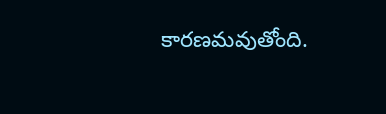కారణమవుతోంది.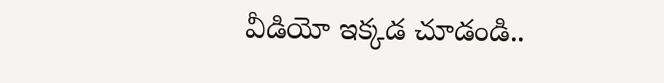వీడియో ఇక్కడ చూడండి..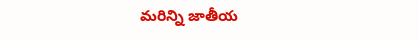మరిన్ని జాతీయ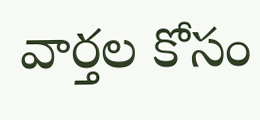వార్తల కోసం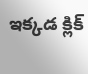ఇక్కడ క్లిక్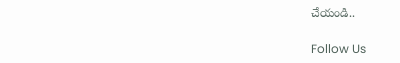చేయండి..

Follow Us